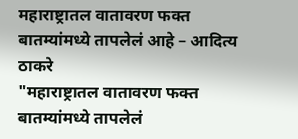महाराष्ट्रातल वातावरण फक्त बातम्यांमध्ये तापलेलं आहे – आदित्य ठाकरे
"महाराष्ट्रातल वातावरण फक्त बातम्यांमध्ये तापलेलं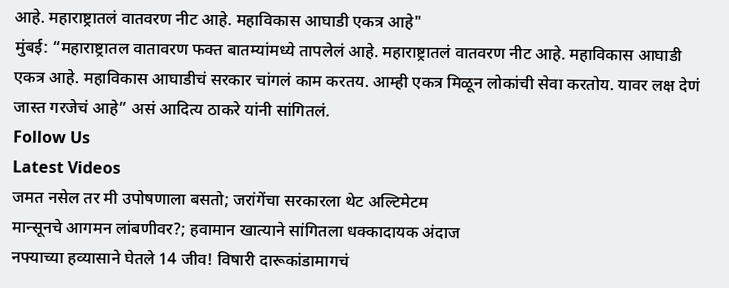आहे. महाराष्ट्रातलं वातवरण नीट आहे. महाविकास आघाडी एकत्र आहे"
मुंबई: “महाराष्ट्रातल वातावरण फक्त बातम्यांमध्ये तापलेलं आहे. महाराष्ट्रातलं वातवरण नीट आहे. महाविकास आघाडी एकत्र आहे. महाविकास आघाडीचं सरकार चांगलं काम करतय. आम्ही एकत्र मिळून लोकांची सेवा करतोय. यावर लक्ष देणं जास्त गरजेचं आहे” असं आदित्य ठाकरे यांनी सांगितलं.
Follow Us
Latest Videos
जमत नसेल तर मी उपोषणाला बसतो; जरांगेंचा सरकारला थेट अल्टिमेटम
मान्सूनचे आगमन लांबणीवर?; हवामान खात्याने सांगितला धक्कादायक अंदाज
नफ्याच्या हव्यासाने घेतले 14 जीव! विषारी दारूकांडामागचं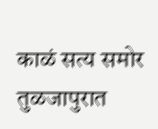काळं सत्य समोर
तुळजापुरात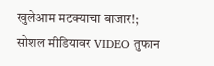खुलेआम मटक्याचा बाजार!; सोशल मीडियावर VIDEO तुफान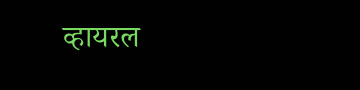व्हायरल